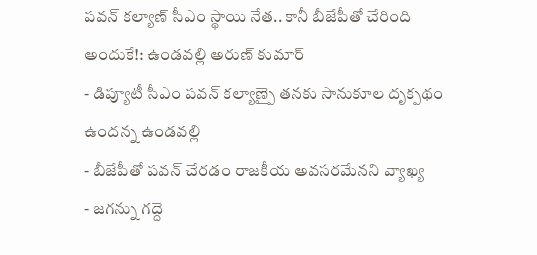పవన్ కల్యాణ్ సీఎం స్థాయి నేత.. కానీ బీజేపీతో చేరింది అందుకే!: ఉండవల్లి అరుణ్ కుమార్
- డిప్యూటీ సీఎం పవన్ కల్యాణ్పై తనకు సానుకూల దృక్పథం ఉందన్న ఉండవల్లి
- బీజేపీతో పవన్ చేరడం రాజకీయ అవసరమేనని వ్యాఖ్య
- జగన్ను గద్దె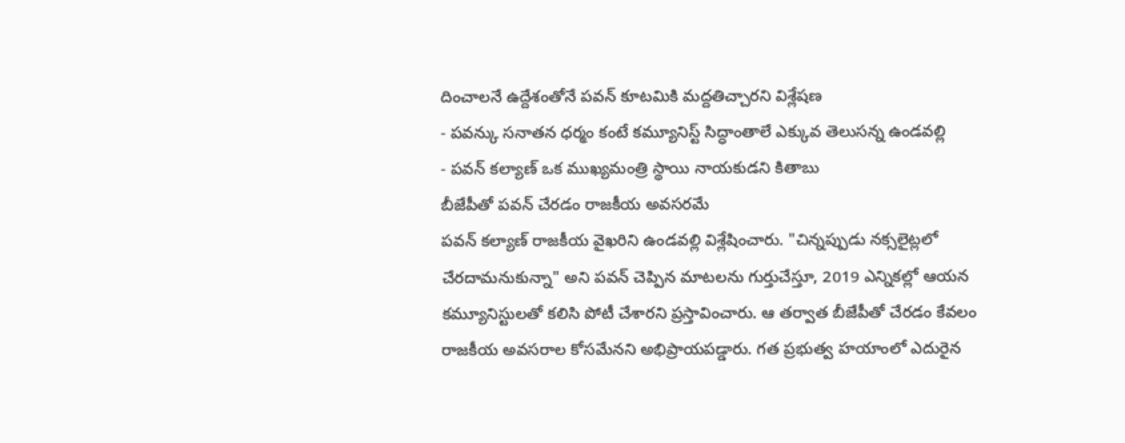దించాలనే ఉద్దేశంతోనే పవన్ కూటమికి మద్దతిచ్చారని విశ్లేషణ
- పవన్కు సనాతన ధర్మం కంటే కమ్యూనిస్ట్ సిద్ధాంతాలే ఎక్కువ తెలుసన్న ఉండవల్లి
- పవన్ కల్యాణ్ ఒక ముఖ్యమంత్రి స్థాయి నాయకుడని కితాబు
బీజేపీతో పవన్ చేరడం రాజకీయ అవసరమే
పవన్ కల్యాణ్ రాజకీయ వైఖరిని ఉండవల్లి విశ్లేషించారు. "చిన్నప్పుడు నక్సలైట్లలో చేరదామనుకున్నా" అని పవన్ చెప్పిన మాటలను గుర్తుచేస్తూ, 2019 ఎన్నికల్లో ఆయన కమ్యూనిస్టులతో కలిసి పోటీ చేశారని ప్రస్తావించారు. ఆ తర్వాత బీజేపీతో చేరడం కేవలం రాజకీయ అవసరాల కోసమేనని అభిప్రాయపడ్డారు. గత ప్రభుత్వ హయాంలో ఎదురైన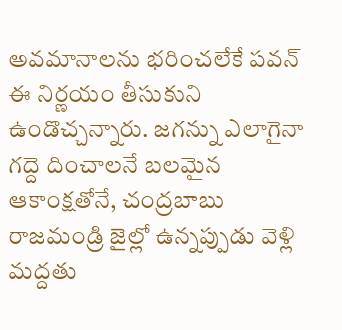అవమానాలను భరించలేకే పవన్ ఈ నిర్ణయం తీసుకుని ఉండొచ్చన్నారు. జగన్ను ఎలాగైనా గద్దె దించాలనే బలమైన ఆకాంక్షతోనే, చంద్రబాబు రాజమండ్రి జైల్లో ఉన్నప్పుడు వెళ్లి మద్దతు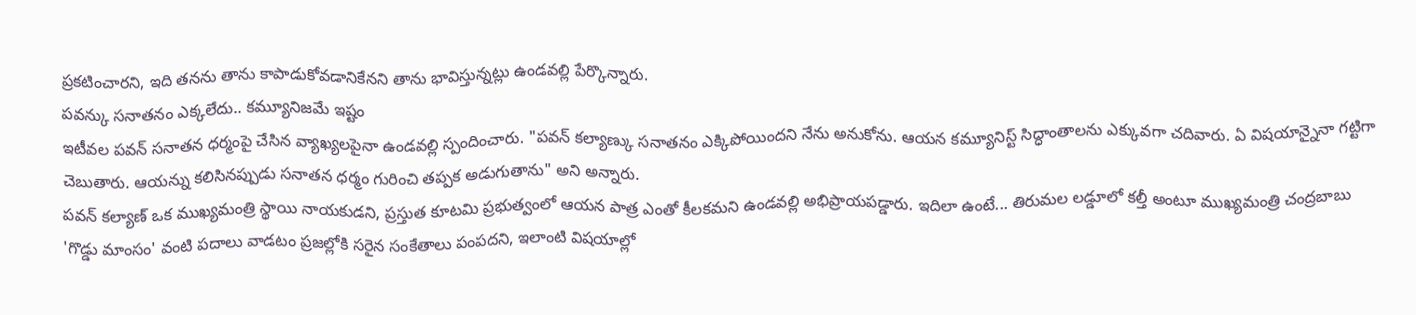ప్రకటించారని, ఇది తనను తాను కాపాడుకోవడానికేనని తాను భావిస్తున్నట్లు ఉండవల్లి పేర్కొన్నారు.
పవన్కు సనాతనం ఎక్కలేదు.. కమ్యూనిజమే ఇష్టం
ఇటీవల పవన్ సనాతన ధర్మంపై చేసిన వ్యాఖ్యలపైనా ఉండవల్లి స్పందించారు. "పవన్ కల్యాణ్కు సనాతనం ఎక్కిపోయిందని నేను అనుకోను. ఆయన కమ్యూనిస్ట్ సిద్ధాంతాలను ఎక్కువగా చదివారు. ఏ విషయాన్నైనా గట్టిగా చెబుతారు. ఆయన్ను కలిసినప్పుడు సనాతన ధర్మం గురించి తప్పక అడుగుతాను" అని అన్నారు.
పవన్ కల్యాణ్ ఒక ముఖ్యమంత్రి స్థాయి నాయకుడని, ప్రస్తుత కూటమి ప్రభుత్వంలో ఆయన పాత్ర ఎంతో కీలకమని ఉండవల్లి అభిప్రాయపడ్డారు. ఇదిలా ఉంటే... తిరుమల లడ్డూలో కల్తీ అంటూ ముఖ్యమంత్రి చంద్రబాబు 'గొడ్డు మాంసం' వంటి పదాలు వాడటం ప్రజల్లోకి సరైన సంకేతాలు పంపదని, ఇలాంటి విషయాల్లో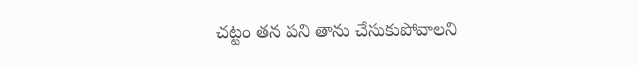చట్టం తన పని తాను చేసుకుపోవాలని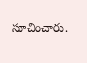సూచించారు.